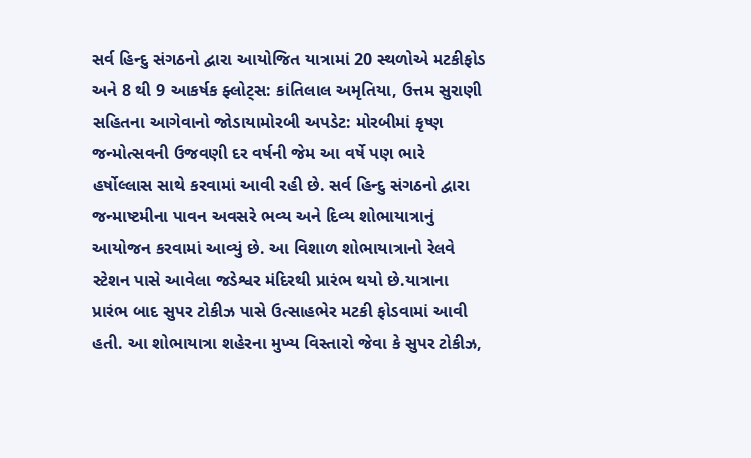સર્વ હિન્દુ સંગઠનો દ્વારા આયોજિત યાત્રામાં 20 સ્થળોએ મટકીફોડ અને 8 થી 9 આકર્ષક ફ્લોટ્સ: કાંતિલાલ અમૃતિયા, ઉત્તમ સુરાણી સહિતના આગેવાનો જોડાયામોરબી અપડેટ: મોરબીમાં કૃષ્ણ જન્મોત્સવની ઉજવણી દર વર્ષની જેમ આ વર્ષે પણ ભારે હર્ષોલ્લાસ સાથે કરવામાં આવી રહી છે. સર્વ હિન્દુ સંગઠનો દ્વારા જન્માષ્ટમીના પાવન અવસરે ભવ્ય અને દિવ્ય શોભાયાત્રાનું આયોજન કરવામાં આવ્યું છે. આ વિશાળ શોભાયાત્રાનો રેલવે સ્ટેશન પાસે આવેલા જડેશ્વર મંદિરથી પ્રારંભ થયો છે.યાત્રાના પ્રારંભ બાદ સુપર ટોકીઝ પાસે ઉત્સાહભેર મટકી ફોડવામાં આવી હતી. આ શોભાયાત્રા શહેરના મુખ્ય વિસ્તારો જેવા કે સુપર ટોકીઝ,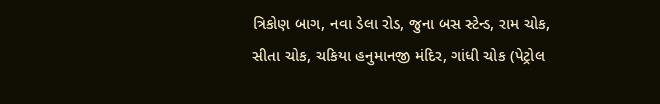ત્રિકોણ બાગ, નવા ડેલા રોડ, જુના બસ સ્ટેન્ડ, રામ ચોક, સીતા ચોક, ચકિયા હનુમાનજી મંદિર, ગાંધી ચોક (પેટ્રોલ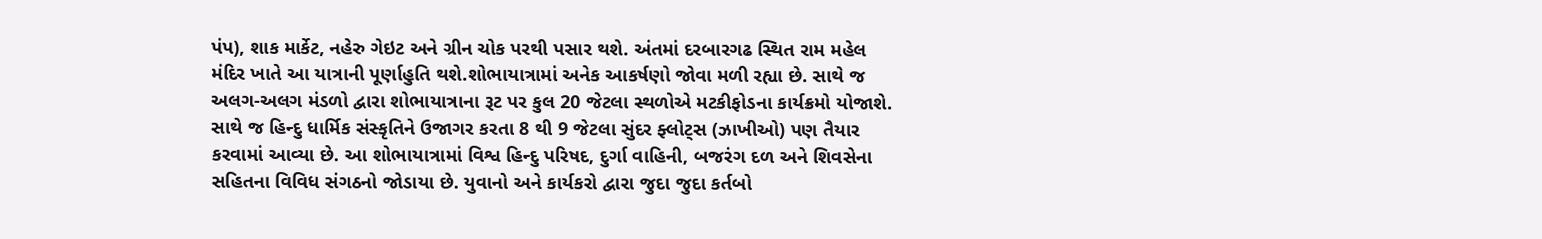પંપ), શાક માર્કેટ, નહેરુ ગેઇટ અને ગ્રીન ચોક પરથી પસાર થશે. અંતમાં દરબારગઢ સ્થિત રામ મહેલ મંદિર ખાતે આ યાત્રાની પૂર્ણાહુતિ થશે.શોભાયાત્રામાં અનેક આકર્ષણો જોવા મળી રહ્યા છે. સાથે જ અલગ-અલગ મંડળો દ્વારા શોભાયાત્રાના રૂટ પર કુલ 20 જેટલા સ્થળોએ મટકીફોડના કાર્યક્રમો યોજાશે. સાથે જ હિન્દુ ધાર્મિક સંસ્કૃતિને ઉજાગર કરતા 8 થી 9 જેટલા સુંદર ફ્લોટ્સ (ઝાખીઓ) પણ તૈયાર કરવામાં આવ્યા છે. આ શોભાયાત્રામાં વિશ્વ હિન્દુ પરિષદ, દુર્ગા વાહિની, બજરંગ દળ અને શિવસેના સહિતના વિવિધ સંગઠનો જોડાયા છે. યુવાનો અને કાર્યકરો દ્વારા જુદા જુદા કર્તબો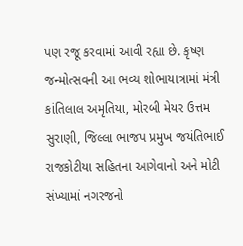પણ રજૂ કરવામાં આવી રહ્યા છે. કૃષ્ણ જન્મોત્સવની આ ભવ્ય શોભાયાત્રામાં મંત્રી કાંતિલાલ અમૃતિયા, મોરબી મેયર ઉત્તમ સુરાણી, જિલ્લા ભાજપ પ્રમુખ જયંતિભાઈ રાજકોટીયા સહિતના આગેવાનો અને મોટી સંખ્યામાં નગરજનો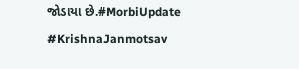જોડાયા છે.#MorbiUpdate #KrishnaJanmotsav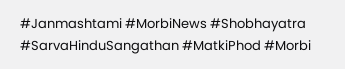#Janmashtami #MorbiNews #Shobhayatra #SarvaHinduSangathan #MatkiPhod #Morbi